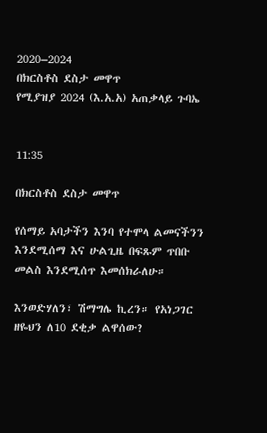2020–2024
በክርስቶስ ደስታ መዋጥ
የሚያዝያ 2024 (እ.አ.አ) አጠቃላይ ጉባኤ


11:35

በክርስቶስ ደስታ መዋጥ

የሰማይ አባታችን እንባ የተሞላ ልመናችንን እንደሚሰማ እና ሁልጊዜ በፍጹም ጥበቡ መልስ እንደሚሰጥ እመሰክራለሁ።

እንወድሃለን፣ ሽማግሌ ኪረን። የአነጋገር ዘዬህን ለ10 ደቂቃ ልዋሰው?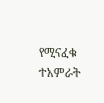የሚናፈቁ ተአምራት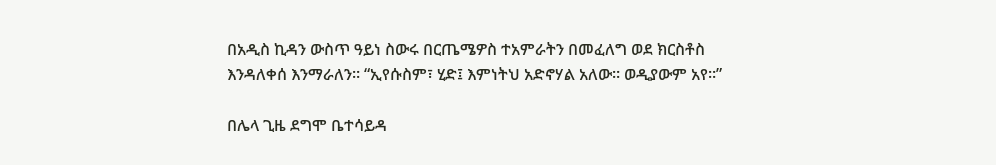በአዲስ ኪዳን ውስጥ ዓይነ ስውሩ በርጤሜዎስ ተአምራትን በመፈለግ ወደ ክርስቶስ እንዳለቀሰ እንማራለን። “ኢየሱስም፣ ሂድ፤ እምነትህ አድኖሃል አለው። ወዲያውም አየ።”

በሌላ ጊዜ ደግሞ ቤተሳይዳ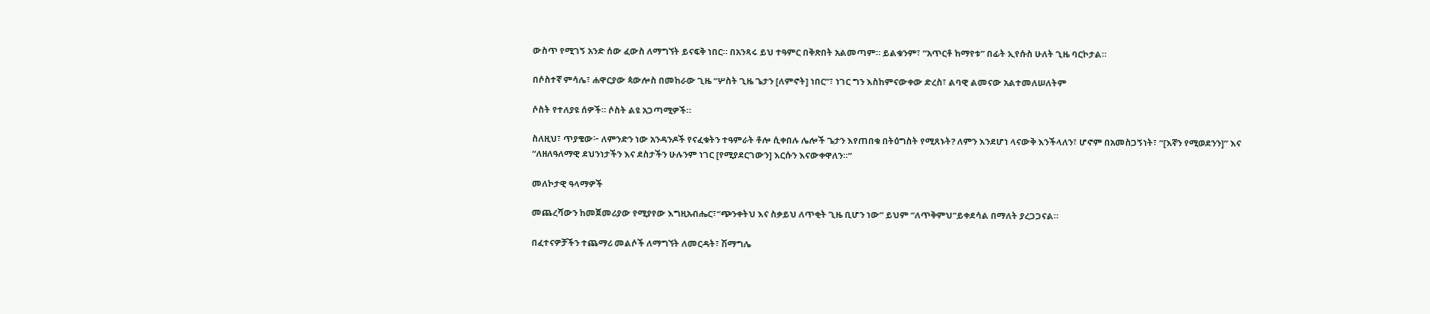ውስጥ የሚገኝ አንድ ሰው ፈውስ ለማግኘት ይናፍቅ ነበር። በአንጻሩ ይህ ተዓምር በቅጽበት አልመጣም። ይልቁንም፣ ”አጥርቶ ከማየቱ” በፊት ኢየሱስ ሁለት ጊዜ ባርኮታል።

በሶስተኛ ምሳሌ፣ ሐዋርያው ጳውሎስ በመከራው ጊዜ “ሦስት ጊዜ ጌታን [ለምኖት] ነበር”፣ ነገር ግን እስከምናውቀው ድረስ፣ ልባዊ ልመናው አልተመለሠለትም

ሶስት የተለያዩ ሰዎች። ሶስት ልዩ አጋጣሚዎች።

ስለዚህ፣ ጥያቄው፦ ለምንድን ነው አንዳንዶች የናፈቁትን ተዓምራት ቶሎ ሲቀበሉ ሌሎች ጌታን እየጠበቁ በትዕግስት የሚጸኑት? ለምን እንደሆነ ላናውቅ እንችላለን፣ ሆኖም በአመስጋኝነት፣ “[እኛን የሚወደንን]” እና “ለዘለዓለማዊ ደህንነታችን እና ደስታችን ሁሉንም ነገር [የሚያደርገውን] እርሱን እናውቀዋለን።”

መለኮታዊ ዓላማዎች

መጨረሻውን ከመጀመሪያው የሚያየው እግዚአብሔር፣“ጭንቀትህ እና ስቃይህ ለጥቂት ጊዜ ቢሆን ነው” ይህም “ለጥቅምህ”ይቀደሳል በማለት ያረጋጋናል።

በፈተናዎቻችን ተጨማሪ መልሶች ለማግኘት ለመርዳት፣ ሽማግሌ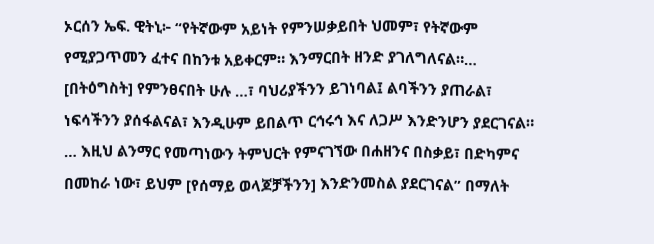ኦርሰን ኤፍ. ዊትኒ፦ “የትኛውም አይነት የምንሠቃይበት ህመም፣ የትኛውም የሚያጋጥመን ፈተና በከንቱ አይቀርም። እንማርበት ዘንድ ያገለግለናል።… [በትዕግስት] የምንፀናበት ሁሉ …፣ ባህሪያችንን ይገነባል፤ ልባችንን ያጠራል፣ ነፍሳችንን ያሰፋልናል፣ እንዲሁም ይበልጥ ርኅሩኅ እና ለጋሥ እንድንሆን ያደርገናል። … እዚህ ልንማር የመጣነውን ትምህርት የምናገኘው በሐዘንና በስቃይ፣ በድካምና በመከራ ነው፣ ይህም [የሰማይ ወላጆቻችንን] እንድንመስል ያደርገናል” በማለት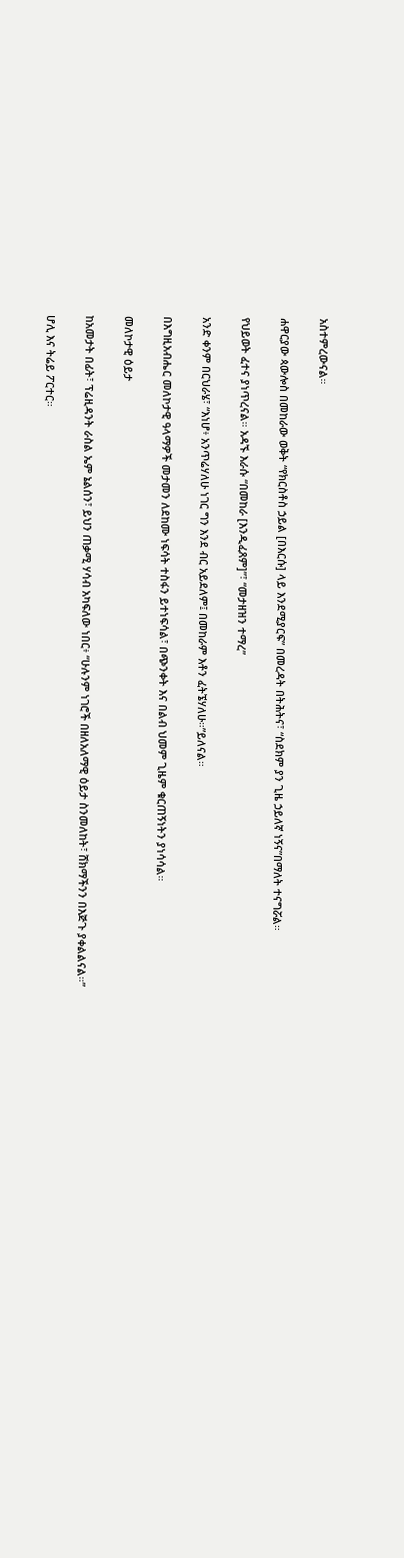አስተምረውናል።

ሐዋርያው ጳውሎስ በመከራው ወቅት “የክርስቶስ ኃይል [በእርሱ] ላይ እንደሚያርፍ” በመረዳት በትሕትና፣ “ስደክም ያን ጊዜ ኃይለኛ ነኝና”በማለት ተናግሯል።

የህይወት ፈተና ያነጥረናል። አዳኙ እራሱ “በመከራ [እንዲፈጸም]”፣ “መታዘዝን ተማረ”

አንድ ቀንም በርህራሄ፣ “እነሆ፥ አንጥሬሃለሁ ነገር ግን እንደ ብር አይደለም፤ በመከራም እቶን ፈትኜሃለሁ።”ይለናል።

በእግዚአብሔር መለኮታዊ ዓላማዎች መታመን ለደከሙ ነፍሳት ተስፋን ይተነፍሳል፣ በጭንቀት እና በልብ ህመም ጊዜም ቁርጠኝነትን ያነሳሳል።

መለኮታዊ ዕይታ

ከአመታት በፊት፣ ፕሬዚዳንት ራስል ኤም ኔልሰን፣ ይህን ጠቃሚ ሃሳብ አካፍለው ነበር፥ “ሁሉንም ነገሮች በዘለአለማዊ ዕይታ ስንመለከት፣ ሸክማችንን በእጅጉ ያቀልልናል።”

ሆሊ እና ትሬይ ፖርተር።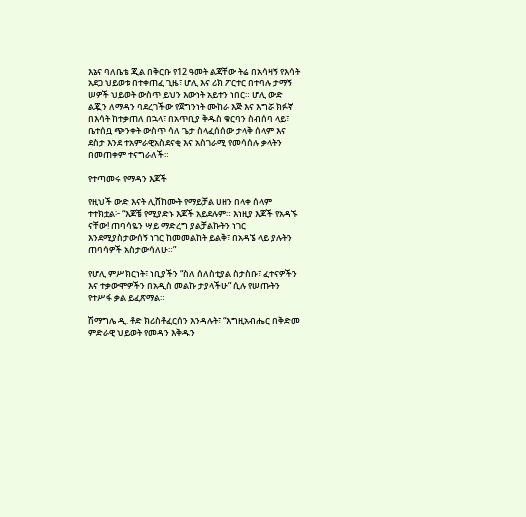እኔና ባለቤቴ ጂል በቅርቡ የ12 ዓመት ልጃቸው ትሬ በአሳዛኝ የእሳት አደጋ ህይወቱ በተቀጠፈ ጊዜ፣ ሆሊ እና ሪክ ፖርተር በተባሉ ታማኝ ሠዎች ህይወት ውስጥ ይህን እውነት አይተን ነበር። ሆሊ ውድ ልጇን ለማዳን ባደረገችው የጀግንነት ሙከራ እጅ እና እግሯ ክፉኛ በእሳት ከተቃጠለ በኋላ፣ በአጥቢያ ቅዱስ ቁርባን ስብሰባ ላይ፣ ቤተሰቧ ጭንቀት ውስጥ ሳለ ጌታ ስላፈሰሰው ታላቅ ሰላም እና ደስታ እንደ ተአምራዊአስደናቂ እና አስገራሚ የመሳሰሉ ቃላትን በመጠቀም ተናግራለች።

የተጣመሩ የማዳን እጆች

የዚህች ውድ እናት ሊሸከሙት የማይቻል ሀዘን በላቀ ሰላም ተተክቷል፦ “እጆቼ የሚያድኑ እጆች አይደሉም። እነዚያ እጆች የአዳኙ ናቸው! ጠባሳዬን ሣይ ማድረግ ያልቻልኩትን ነገር እንደሚያስታውሰኝ ነገር ከመመልከት ይልቅ፣ በአዳኜ ላይ ያሉትን ጠባሳዎች አስታውሳለሁ።”

የሆሊ ምሥክርነት፣ ነቢያችን “ስለ ሰለስቲያል ስታስቡ፣ ፈተናዎችን እና ተቃውሞዎችን በአዲስ መልኩ ታያላችሁ” ሲሉ የሠጡትን የተሥፋ ቃል ይፈጽማል።

ሽማግሌ ዲ. ቶድ ክሪስቶፈርሰን እንዳሉት፣ “እግዚአብሔር በቅድመ ምድራዊ ህይወት የመዳን እቅዱን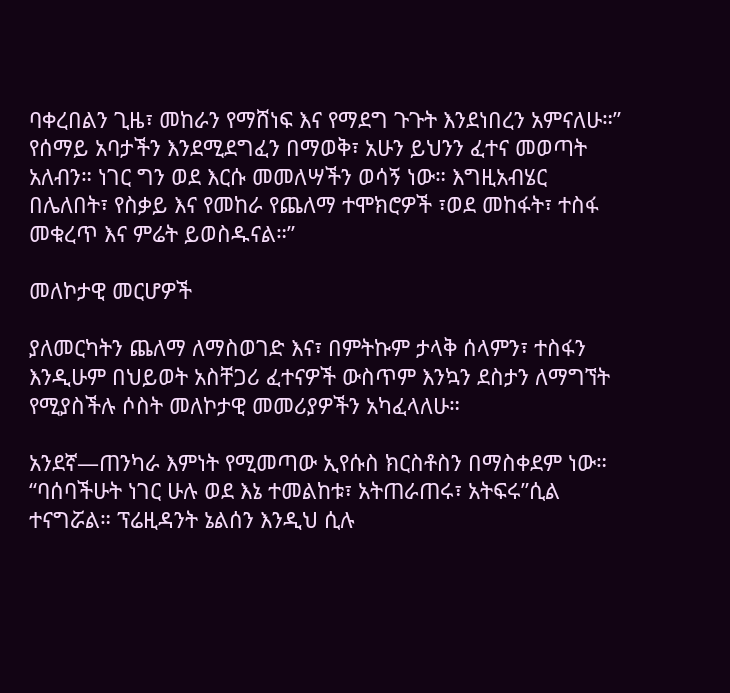ባቀረበልን ጊዜ፣ መከራን የማሸነፍ እና የማደግ ጉጉት እንደነበረን አምናለሁ።” የሰማይ አባታችን እንደሚደግፈን በማወቅ፣ አሁን ይህንን ፈተና መወጣት አለብን። ነገር ግን ወደ እርሱ መመለሣችን ወሳኝ ነው። እግዚአብሄር በሌለበት፣ የስቃይ እና የመከራ የጨለማ ተሞክሮዎች ፣ወደ መከፋት፣ ተስፋ መቁረጥ እና ምሬት ይወስዱናል።”

መለኮታዊ መርሆዎች

ያለመርካትን ጨለማ ለማስወገድ እና፣ በምትኩም ታላቅ ሰላምን፣ ተስፋን እንዲሁም በህይወት አስቸጋሪ ፈተናዎች ውስጥም እንኳን ደስታን ለማግኘት የሚያስችሉ ሶስት መለኮታዊ መመሪያዎችን አካፈላለሁ።

አንደኛ—ጠንካራ እምነት የሚመጣው ኢየሱስ ክርስቶስን በማስቀደም ነው። “ባሰባችሁት ነገር ሁሉ ወደ እኔ ተመልከቱ፣ አትጠራጠሩ፣ አትፍሩ”ሲል ተናግሯል። ፕሬዚዳንት ኔልሰን እንዲህ ሲሉ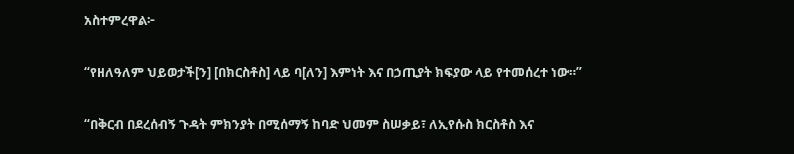አስተምረዋል፦

“የዘለዓለም ህይወታች[ን] [በክርስቶስ] ላይ ባ[ለን] እምነት እና በኃጢያት ክፍያው ላይ የተመሰረተ ነው።”

“በቅርብ በደረሰብኝ ጉዳት ምክንያት በሚሰማኝ ከባድ ህመም ስሠቃይ፣ ለኢየሱስ ክርስቶስ እና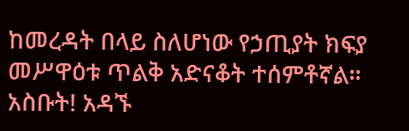ከመረዳት በላይ ስለሆነው የኃጢያት ክፍያ መሥዋዕቱ ጥልቅ አድናቆት ተሰምቶኛል። አስቡት! አዳኙ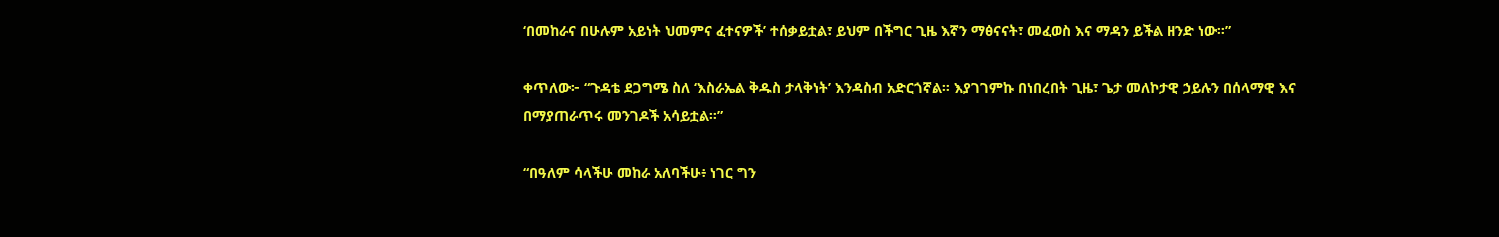‘በመከራና በሁሉም አይነት ህመምና ፈተናዎች’ ተሰቃይቷል፣ ይህም በችግር ጊዜ እኛን ማፅናናት፣ መፈወስ እና ማዳን ይችል ዘንድ ነው።”

ቀጥለው፦ “ጉዳቴ ደጋግሜ ስለ ‘እስራኤል ቅዱስ ታላቅነት’ እንዳስብ አድርጎኛል። እያገገምኩ በነበረበት ጊዜ፣ ጌታ መለኮታዊ ኃይሉን በሰላማዊ እና በማያጠራጥሩ መንገዶች አሳይቷል።”

“በዓለም ሳላችሁ መከራ አለባችሁ፥ ነገር ግን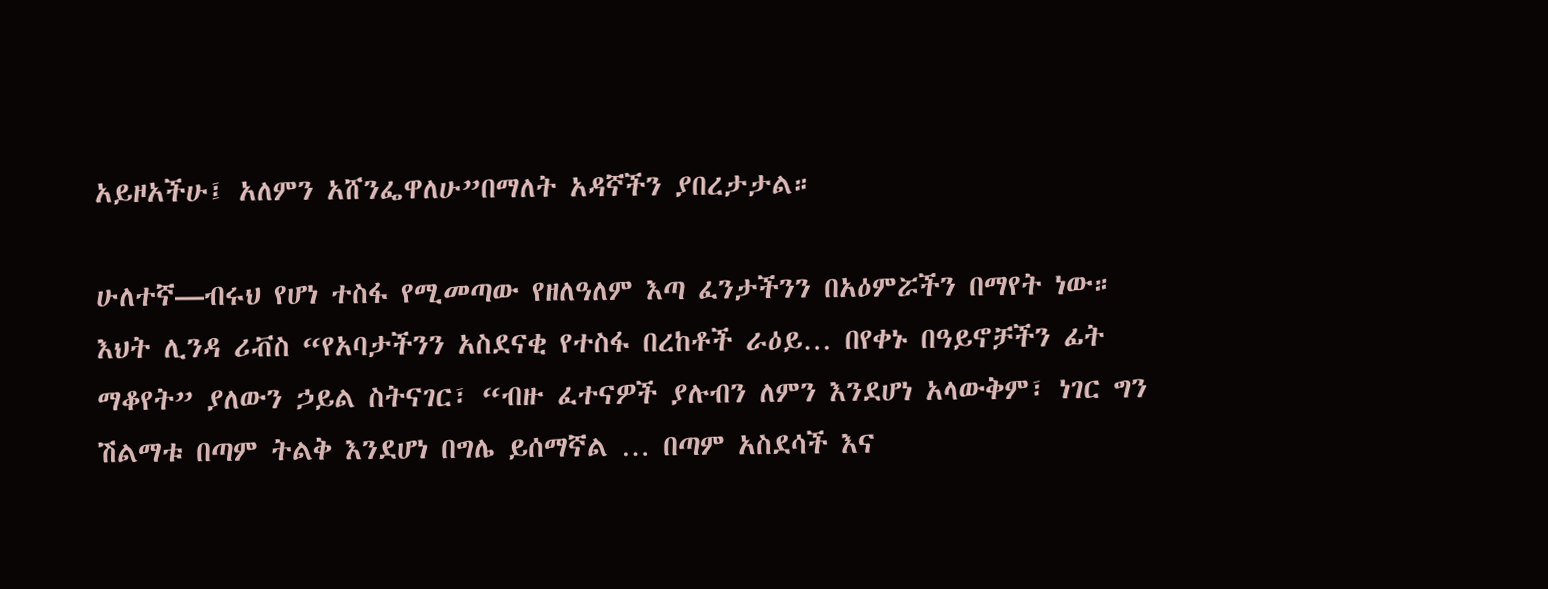አይዞአችሁ፤ አለምን አሸንፌዋለሁ”በማለት አዳኛችን ያበረታታል።

ሁለተኛ—ብሩህ የሆነ ተስፋ የሚመጣው የዘለዓለም እጣ ፈንታችንን በአዕምሯችን በማየት ነው። እህት ሊንዳ ሪቭስ “የአባታችንን አስደናቂ የተስፋ በረከቶች ራዕይ… በየቀኑ በዓይኖቻችን ፊት ማቆየት” ያለውን ኃይል ስትናገር፣ “ብዙ ፈተናዎች ያሉብን ለምን እንደሆነ አላውቅም፣ ነገር ግን ሽልማቱ በጣም ትልቅ እንደሆነ በግሌ ይሰማኛል … በጣም አስደሳች እና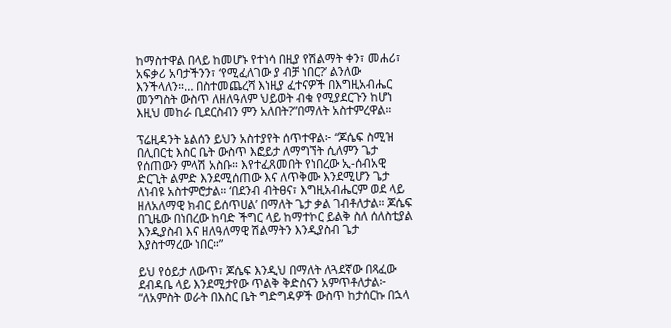ከማስተዋል በላይ ከመሆኑ የተነሳ በዚያ የሽልማት ቀን፣ መሐሪ፣ አፍቃሪ አባታችንን፣ ‘የሚፈለገው ያ ብቻ ነበር?’ ልንለው እንችላለን።… በስተመጨረሻ እነዚያ ፈተናዎች በእግዚአብሔር መንግስት ውስጥ ለዘለዓለም ህይወት ብቁ የሚያደርጉን ከሆነ እዚህ መከራ ቢደርስብን ምን አለበት?”በማለት አስተምረዋል።

ፕሬዚዳንት ኔልሰን ይህን አስተያየት ሰጥተዋል፦ “ጆሴፍ ስሚዝ በሊበርቲ እስር ቤት ውስጥ እፎይታ ለማግኘት ሲለምን ጌታ የሰጠውን ምላሽ አስቡ። እየተፈጸመበት የነበረው ኢ-ሰብአዊ ድርጊት ልምድ እንደሚሰጠው እና ለጥቅሙ እንደሚሆን ጌታ ለነብዩ አስተምሮታል። ‘በደንብ ብትፀና፣ እግዚአብሔርም ወደ ላይ ዘለአለማዊ ክብር ይሰጥሀል’ በማለት ጌታ ቃል ገብቶለታል። ጆሴፍ በጊዜው በነበረው ከባድ ችግር ላይ ከማተኮር ይልቅ ስለ ሰለስቲያል እንዲያስብ እና ዘለዓለማዊ ሽልማትን እንዲያስብ ጌታ እያስተማረው ነበር።”

ይህ የዕይታ ለውጥ፣ ጆሴፍ እንዲህ በማለት ለጓደኛው በጻፈው ደብዳቤ ላይ እንደሚታየው ጥልቅ ቅድስናን አምጥቶለታል፦ “ለአምስት ወራት በእስር ቤት ግድግዳዎች ውስጥ ከታሰርኩ በኋላ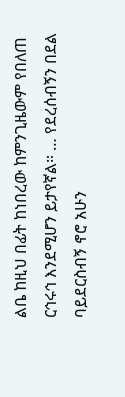ልቤ ከዚህ በፊት ከነበረው ከምንጊዜውም የበለጠ ርኅሩኅ እንደሚሆን ይታየኛል። … የደረሰብኝን በደል ባይደርስብኝ ኖሮ አሁን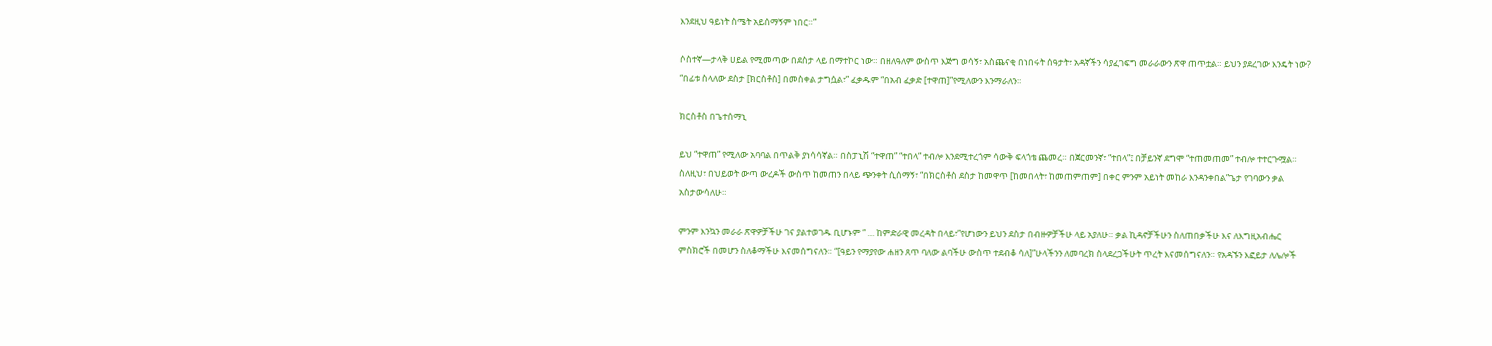እንደዚህ ዓይነት ስሜት አይሰማኝም ነበር።”

ሶስተኛ—ታላቅ ሀይል የሚመጣው በደስታ ላይ በማተኮር ነው። በዘለዓለም ውስጥ እጅግ ወሳኝ፣ አስጨናቂ በነበሩት ሰዓታት፣ አዳኛችን ሳያፈገፍግ መራራውን ጽዋ ጠጥቷል። ይህን ያደረገው እንዴት ነው? “በፊቱ ስላለው ደስታ [ክርስቶስ] በመስቀል ታግሷል፣” ፈቃዱም “በአብ ፈቃድ [ተዋጠ]”የሚለውን እንማራለን።

ክርስቶስ በጌተሰማኒ

ይህ “ተዋጠ” የሚለው አባባል በጥልቅ ያነሳሳኛል። በስፓኒሽ “ተዋጠ” “ተበላ” ተብሎ እንደሚተረጎም ሳውቅ ፍላጎቴ ጨመረ። በጀርመንኛ፣ “ተበላ”፤ በቻይንኛ ደግሞ “ተጠመጠመ” ተብሎ ተተርጉሟል። ስለዚህ፣ በህይወት ውጣ ውረዶች ውስጥ ከመጠን በላይ ጭንቀት ሲሰማኝ፣ “በክርስቶስ ደስታ ከመዋጥ [ከመበላት፣ ከመጠምጠም] በቀር ምንም አይነት መከራ እንዳንቀበል”ጌታ የገባውን ቃል አስታውሳለሁ።

ምንም እንኳን መራራ ጽዋዎቻችሁ ገና ያልተወገዱ ቢሆኑም “ … ከምድራዊ መረዳት በላይ፣”የሆነውን ይህን ደስታ በብዙዎቻችሁ ላይ አያለሁ። ቃል ኪዳኖቻችሁን ስለጠበቃችሁ እና ለእግዚአብሔር ምስክሮች በመሆን ስለቆማችሁ እናመሰግናለን። “[ዓይን የማያየው ሐዘን ጸጥ ባለው ልባችሁ ውስጥ ተደብቆ ሳለ]”ሁላችንን ለመባረክ ስላደረጋችሁት ጥረት እናመሰግናለን። የአዳኙን እፎይታ ለሌሎች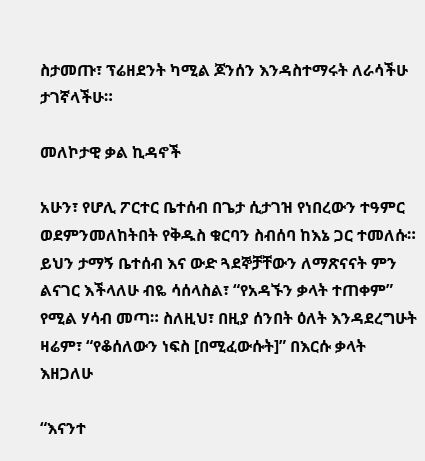ስታመጡ፣ ፕሬዘደንት ካሚል ጆንሰን እንዳስተማሩት ለራሳችሁ ታገኛላችሁ።

መለኮታዊ ቃል ኪዳኖች

አሁን፣ የሆሊ ፖርተር ቤተሰብ በጌታ ሲታገዝ የነበረውን ተዓምር ወደምንመለከትበት የቅዱስ ቁርባን ስብሰባ ከእኔ ጋር ተመለሱ። ይህን ታማኝ ቤተሰብ እና ውድ ጓደኞቻቸውን ለማጽናናት ምን ልናገር እችላለሁ ብዬ ሳሰላስል፣ “የአዳኙን ቃላት ተጠቀም” የሚል ሃሳብ መጣ። ስለዚህ፣ በዚያ ሰንበት ዕለት እንዳደረግሁት ዛሬም፣ “የቆሰለውን ነፍስ [በሚፈውሱት]” በእርሱ ቃላት እዘጋለሁ

“እናንተ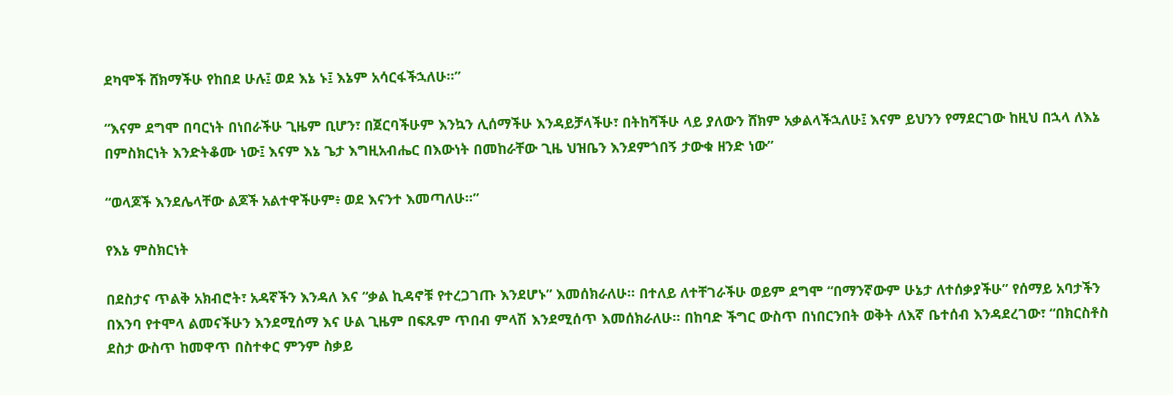ደካሞች ሸክማችሁ የከበደ ሁሉ፤ ወደ እኔ ኑ፤ እኔም አሳርፋችኋለሁ።”

“እናም ደግሞ በባርነት በነበራችሁ ጊዜም ቢሆን፣ በጀርባችሁም እንኳን ሊሰማችሁ እንዳይቻላችሁ፣ በትከሻችሁ ላይ ያለውን ሸክም አቃልላችኋለሁ፤ እናም ይህንን የማደርገው ከዚህ በኋላ ለእኔ በምስክርነት እንድትቆሙ ነው፤ እናም እኔ ጌታ እግዚአብሔር በእውነት በመከራቸው ጊዜ ህዝቤን እንደምጎበኝ ታውቁ ዘንድ ነው”

“ወላጆች እንደሌላቸው ልጆች አልተዋችሁም፥ ወደ እናንተ እመጣለሁ።”

የእኔ ምስክርነት

በደስታና ጥልቅ አክብሮት፣ አዳኛችን እንዳለ እና “ቃል ኪዳኖቹ የተረጋገጡ እንደሆኑ” እመሰክራለሁ። በተለይ ለተቸገራችሁ ወይም ደግሞ “በማንኛውም ሁኔታ ለተሰቃያችሁ” የሰማይ አባታችን በእንባ የተሞላ ልመናችሁን እንደሚሰማ እና ሁል ጊዜም በፍጹም ጥበብ ምላሽ እንደሚሰጥ እመሰክራለሁ። በከባድ ችግር ውስጥ በነበርንበት ወቅት ለእኛ ቤተሰብ እንዳደረገው፣ “በክርስቶስ ደስታ ውስጥ ከመዋጥ በስተቀር ምንም ስቃይ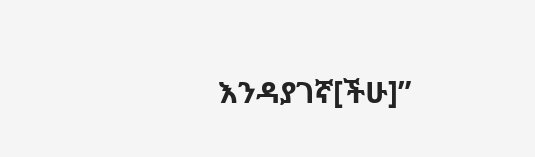እንዳያገኛ[ችሁ]”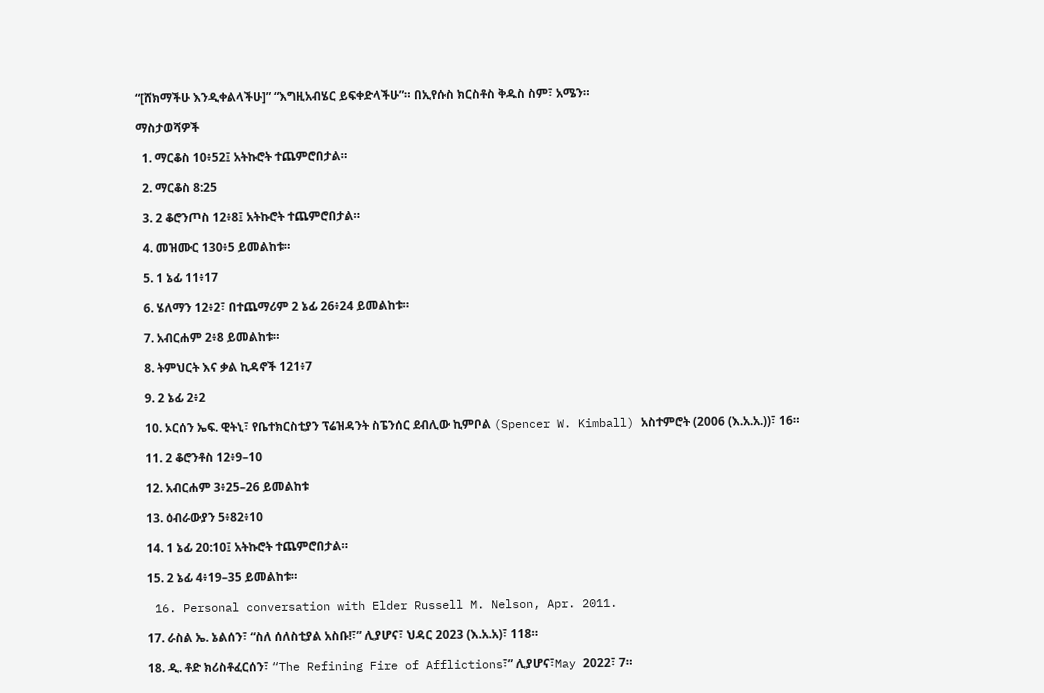“[ሸክማችሁ እንዲቀልላችሁ]” “እግዚአብሄር ይፍቀድላችሁ”። በኢየሱስ ክርስቶስ ቅዱስ ስም፣ አሜን።

ማስታወሻዎች

  1. ማርቆስ 10፥52፤ አትኩሮት ተጨምሮበታል።

  2. ማርቆስ 8:25

  3. 2 ቆሮንጦስ 12፥8፤ አትኩሮት ተጨምሮበታል።

  4. መዝሙር 130፥5 ይመልከቱ።

  5. 1 ኔፊ 11፥17

  6. ሄለማን 12፥2፣ በተጨማሪም 2 ኔፊ 26፥24 ይመልከቱ።

  7. አብርሐም 2፥8 ይመልከቱ።

  8. ትምህርት እና ቃል ኪዳኖች 121፥7

  9. 2 ኔፊ 2፥2

  10. ኦርሰን ኤፍ. ዊትኒ፣ የቤተክርስቲያን ፕሬዝዳንት ስፔንሰር ደብሊው ኪምቦል (Spencer W. Kimball) አስተምሮት (2006 (እ.አ.አ.))፣ 16።

  11. 2 ቆሮንቶስ 12፥9–10

  12. አብርሐም 3፥25–26 ይመልከቱ

  13. ዕብራውያን 5፥82፥10

  14. 1 ኔፊ 20:10፤ አትኩሮት ተጨምሮበታል።

  15. 2 ኔፊ 4፥19–35 ይመልከቱ።

  16. Personal conversation with Elder Russell M. Nelson, Apr. 2011.

  17. ራስል ኤ. ኔልሰን፣ “ስለ ሰለስቲያል አስቡ!፣” ሊያሆና፣ ህዳር 2023 (እ.አ.አ)፣ 118።

  18. ዲ. ቶድ ክሪስቶፈርሰን፣ “The Refining Fire of Afflictions፣” ሊያሆና፣May 2022፣ 7።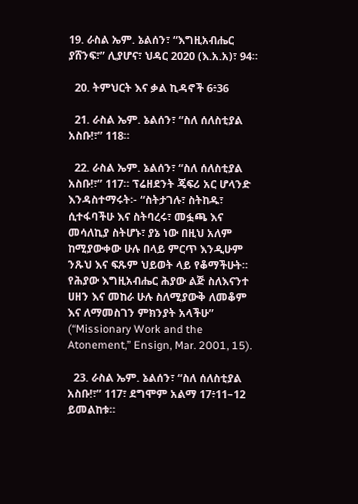19. ራስል ኤም. ኔልሰን፣ “እግዚአብሔር ያሸንፍ፣” ሊያሆና፣ ህዳር 2020 (እ.አ.አ)፣ 94።

  20. ትምህርት እና ቃል ኪዳኖች 6፥36

  21. ራስል ኤም. ኔልሰን፣ “ስለ ሰለስቲያል አስቡ!፣” 118።

  22. ራስል ኤም. ኔልሰን፣ “ስለ ሰለስቲያል አስቡ!፣” 117። ፕሬዘደንት ጄፍሪ አር ሆላንድ እንዳስተማሩት፡- “ስትታገሉ፣ ስትከዱ፣ ሲተፋባችሁ እና ስትባረሩ፣ መፏጫ እና መሳለኪያ ስትሆኑ፣ ያኔ ነው በዚህ አለም ከሚያውቀው ሁሉ በላይ ምርጥ እንዲሁም ንጹህ እና ፍጹም ህይወት ላይ የቆማችሁት። የሕያው እግዚአብሔር ሕያው ልጅ ስለእናንተ ሀዘን እና መከራ ሁሉ ስለሚያውቅ ለመቆም እና ለማመስገን ምክንያት አላችሁ” (“Missionary Work and the Atonement,” Ensign, Mar. 2001, 15).

  23. ራስል ኤም. ኔልሰን፣ “ስለ ሰለስቲያል አስቡ!፣” 117፣ ደግሞም አልማ 17፥11–12 ይመልከቱ።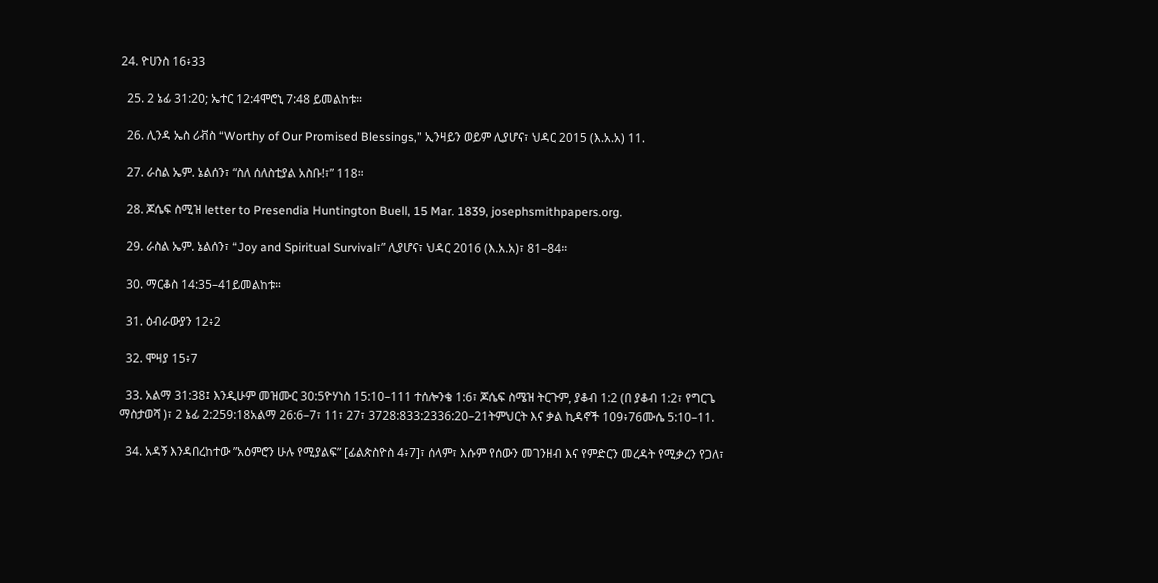24. ዮሀንስ 16፥33

  25. 2 ኔፊ 31:20; ኤተር 12:4ሞሮኒ 7:48 ይመልከቱ።

  26. ሊንዳ ኤስ ሪቭስ “Worthy of Our Promised Blessings,” ኢንዛይን ወይም ሊያሆና፣ ህዳር 2015 (እ.አ.አ) 11.

  27. ራስል ኤም. ኔልሰን፣ “ስለ ሰለስቲያል አስቡ!፣” 118።

  28. ጆሴፍ ስሚዝ letter to Presendia Huntington Buell, 15 Mar. 1839, josephsmithpapers.org.

  29. ራስል ኤም. ኔልሰን፣ “Joy and Spiritual Survival፣” ሊያሆና፣ ህዳር 2016 (እ.አ.አ)፣ 81–84።

  30. ማርቆስ 14:35–41ይመልከቱ።

  31. ዕብራውያን 12፥2

  32. ሞዛያ 15፥7

  33. አልማ 31:38፤ እንዲሁም መዝሙር 30:5ዮሃነስ 15:10–111 ተሰሎንቄ 1:6፣ ጆሴፍ ስሜዝ ትርጉም, ያቆብ 1:2 (በ ያቆብ 1:2፣ የግርጌ ማስታወሻ )፣ 2 ኔፊ 2:259:18አልማ 26:6–7፣ 11፣ 27፣ 3728:833:2336:20–21ትምህርት እና ቃል ኪዳኖች 109፥76ሙሴ 5:10–11.

  34. አዳኝ እንዳበረከተው ”አዕምሮን ሁሉ የሚያልፍ” [ፊልጵስዮስ 4፥7]፣ ሰላም፣ እሱም የሰውን መገንዘብ እና የምድርን መረዳት የሚቃረን የጋለ፣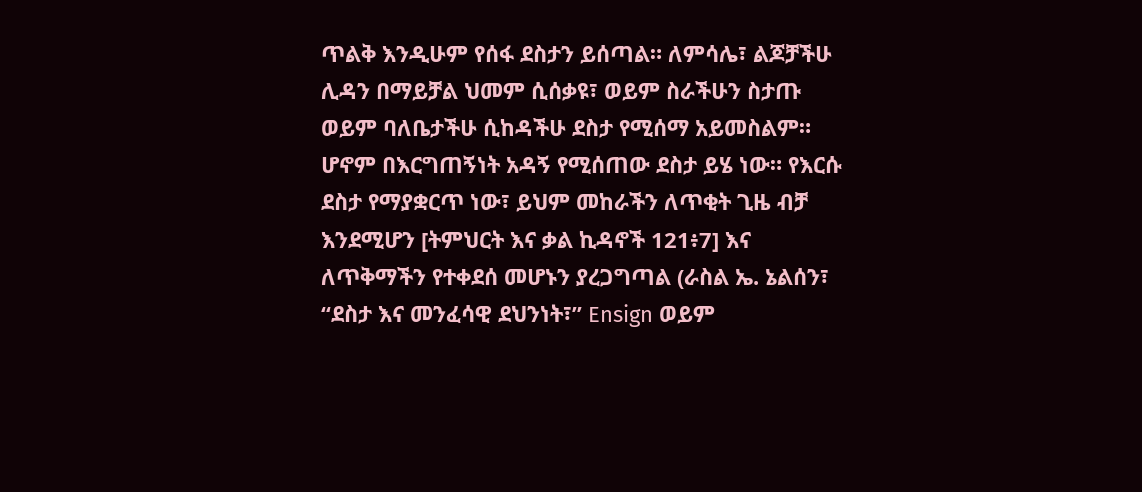ጥልቅ እንዲሁም የሰፋ ደስታን ይሰጣል። ለምሳሌ፣ ልጆቻችሁ ሊዳን በማይቻል ህመም ሲሰቃዩ፣ ወይም ስራችሁን ስታጡ ወይም ባለቤታችሁ ሲከዳችሁ ደስታ የሚሰማ አይመስልም። ሆኖም በእርግጠኝነት አዳኝ የሚሰጠው ደስታ ይሄ ነው። የእርሱ ደስታ የማያቋርጥ ነው፣ ይህም መከራችን ለጥቂት ጊዜ ብቻ እንደሚሆን [ትምህርት እና ቃል ኪዳኖች 121፥7] እና ለጥቅማችን የተቀደሰ መሆኑን ያረጋግጣል (ራስል ኤ. ኔልሰን፣ “ደስታ እና መንፈሳዊ ደህንነት፣” Ensign ወይም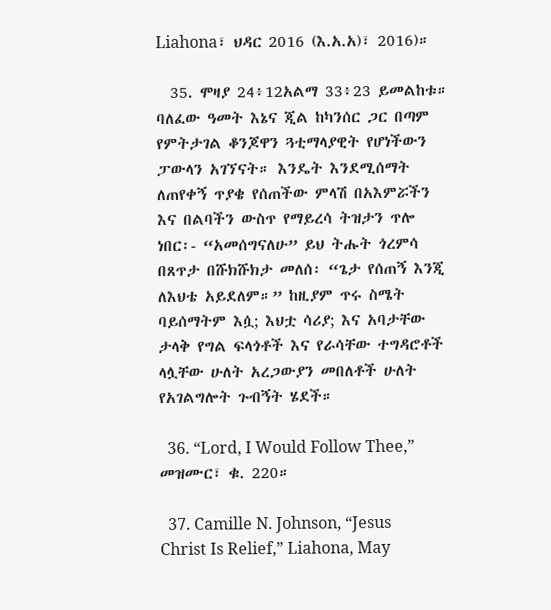Liahona፣ ህዳር 2016 (እ.አ.አ)፣ 2016)።

  35. ሞዛያ 24፥12አልማ 33፥23 ይመልከቱ። ባለፈው ዓመት እኔና ጂል ከካንሰር ጋር በጣም የምትታገል ቆንጆዋን ጓቲማላያዊት የሆነችውን ፓውላን አገኘናት። እንዴት እንደሚሰማት ለጠየቀኝ ጥያቄ የሰጠችው ምላሽ በአእምሯችን እና በልባችን ውስጥ የማይረሳ ትዝታን ጥሎ ነበር፡- “አመሰግናለሁ” ይህ ትሑት ጎረምሳ በጸጥታ በሹክሹክታ መለሰ፡ “ጌታ የሰጠኝ እንጂ ለእህቴ አይደለም።” ከዚያም ጥሩ ስሜት ባይሰማትም እሷ; እህቷ ሳሪያ; እና አባታቸው ታላቅ የግል ፍላጎቶች እና የራሳቸው ተግዳሮቶች ላሏቸው ሁለት አረጋውያን መበለቶች ሁለት የአገልግሎት ጉብኝት ሄደች።

  36. “Lord, I Would Follow Thee,” መዝሙር፣ ቁ. 220።

  37. Camille N. Johnson, “Jesus Christ Is Relief,” Liahona, May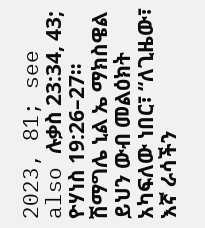2023, 81; see also ሉቃስ 23:34, 43; ዮሃነስ 19:26–27። ሽማግሌ ኒል ኤ ማክስዌል ይህን ውብ መልዕክት አካፍለው ነበር፣ “ለጊዜው፣ እኛ ራሳችን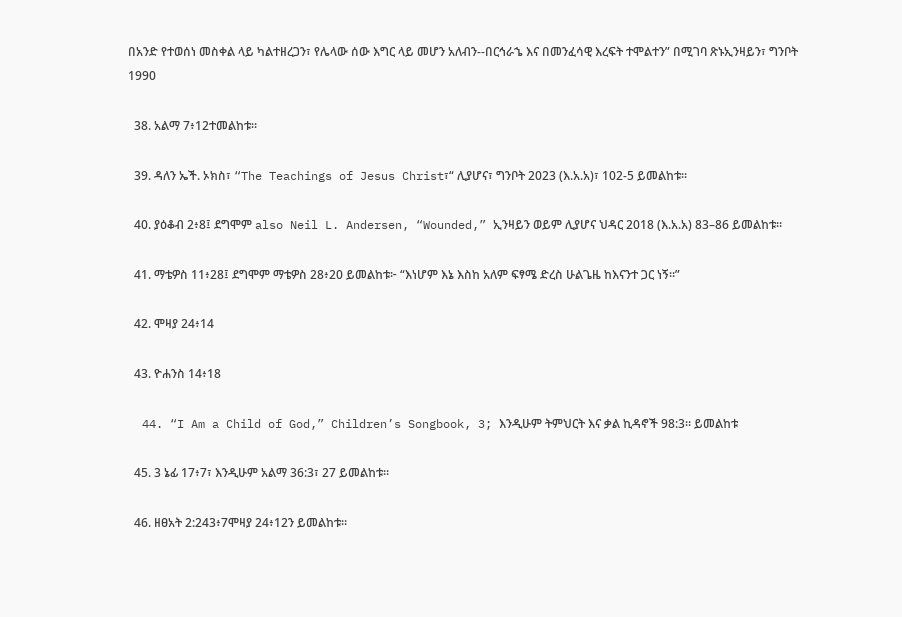በአንድ የተወሰነ መስቀል ላይ ካልተዘረጋን፣ የሌላው ሰው እግር ላይ መሆን አለብን--በርኅራኄ እና በመንፈሳዊ እረፍት ተሞልተን” በሚገባ ጽኑኢንዛይን፣ ግንቦት 1990

  38. አልማ 7፥12ተመልከቱ።

  39. ዳለን ኤች. ኦክስ፣ “The Teachings of Jesus Christ፣“ ሊያሆና፣ ግንቦት 2023 (እ.አ.አ)፣ 102-5 ይመልከቱ።

  40. ያዕቆብ 2፥8፤ ደግሞም also Neil L. Andersen, “Wounded,” ኢንዛይን ወይም ሊያሆና ህዳር 2018 (እ.አ.አ) 83–86 ይመልከቱ።

  41. ማቴዎስ 11፥28፤ ደግሞም ማቴዎስ 28፥20 ይመልከቱ፦ “እነሆም እኔ እስከ አለም ፍፃሜ ድረስ ሁልጌዜ ከእናንተ ጋር ነኝ።”

  42. ሞዛያ 24፥14

  43. ዮሐንስ 14፥18

  44. “I Am a Child of God,” Children’s Songbook, 3; እንዲሁም ትምህርት እና ቃል ኪዳኖች 98:3። ይመልከቱ

  45. 3 ኔፊ 17፥7፣ እንዲሁም አልማ 36:3፣ 27 ይመልከቱ።

  46. ዘፀአት 2:243፥7ሞዛያ 24፥12ን ይመልከቱ።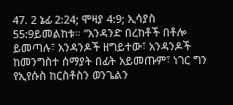47. 2 ኔፊ 2:24; ሞዛያ 4:9; ኢሳያስ 55:9ይመልከቱ። “አንዳንድ በረከቶች በቶሎ ይመጣሉ፣ አንዳንዶች ዘግይተው፣ አንዳንዶች ከመንግስተ ሰማያት በፊት አይመጡም፣ ነገር ግን የኢየሱስ ከርስቶስን ወንጌልን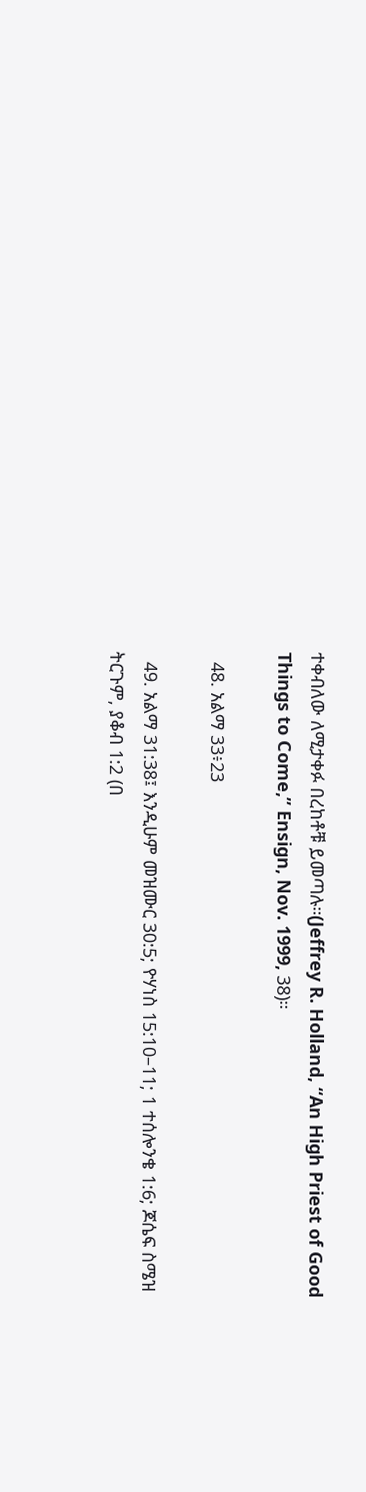ተቀብለው ለሚታቀፉ በረከቶቹ ይመጣሉ።(Jeffrey R. Holland, “An High Priest of Good Things to Come,” Ensign, Nov. 1999, 38)።

  48. አልማ 33፥23

  49. አልማ 31:38፤ እንዲሁም መዝሙር 30:5; ዮሃነስ 15:10–11; 1 ተሰሎንቄ 1:6; ጆሴፍ ስሜዝ ትርጉም, ያቆብ 1:2 (በ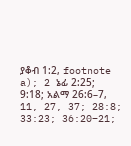ያቆብ 1:2, footnote a); 2 ኔፊ 2:25; 9:18; አልማ 26:6–7, 11, 27, 37; 28:8; 33:23; 36:20–21;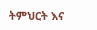ትምህርት እና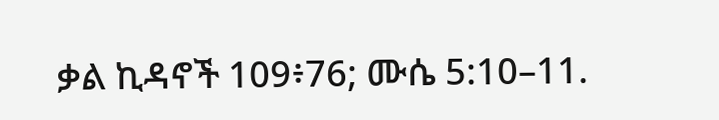ቃል ኪዳኖች 109፥76; ሙሴ 5:10–11.